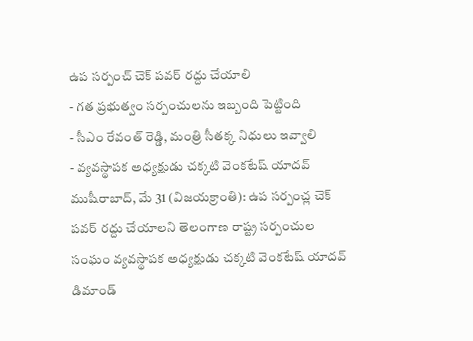ఉప సర్పంచ్ చెక్ పవర్ రద్దు చేయాలి
- గత ప్రభుత్వం సర్పంచులను ఇబ్బంది పెట్టింది
- సీఎం రేవంత్ రెడ్డి, మంత్రి సీతక్క నిధులు ఇవ్వాలి
- వ్యవస్థాపక అధ్యక్షుడు చక్కటి వెంకటేష్ యాదవ్
ముషీరాబాద్, మే 31 (విజయక్రాంతి): ఉప సర్పంచ్ల చెక్ పవర్ రద్దు చేయాలని తెలంగాణ రాష్ట్ర సర్పంచుల సంఘం వ్యవస్థాపక అధ్యక్షుడు చక్కటి వెంకటేష్ యాదవ్ డిమాండ్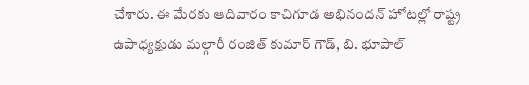చేశారు. ఈ మేరకు ఆదివారం కాచిగూడ అభినందన్ హోటల్లో రాష్ట్ర ఉపాధ్యక్షుడు మల్గారీ రంజిత్ కుమార్ గౌడ్, బి. భూపాల్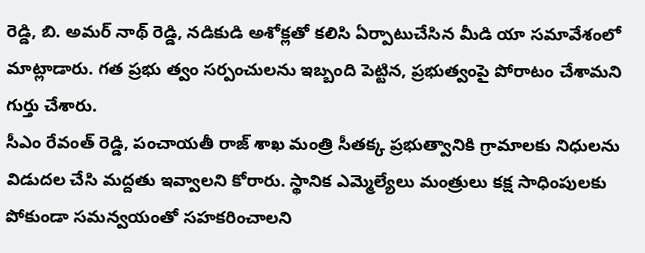రెడ్డి, బి. అమర్ నాథ్ రెడ్డి, నడికుడి అశోక్లతో కలిసి ఏర్పాటుచేసిన మీడి యా సమావేశంలో మాట్లాడారు. గత ప్రభు త్వం సర్పంచులను ఇబ్బంది పెట్టిన, ప్రభుత్వంపై పోరాటం చేశామని గుర్తు చేశారు.
సీఎం రేవంత్ రెడ్డి, పంచాయతీ రాజ్ శాఖ మంత్రి సీతక్క ప్రభుత్వానికి గ్రామాలకు నిధులను విడుదల చేసి మద్దతు ఇవ్వాలని కోరారు. స్థానిక ఎమ్మెల్యేలు మంత్రులు కక్ష సాధింపులకు పోకుండా సమన్వయంతో సహకరించాలని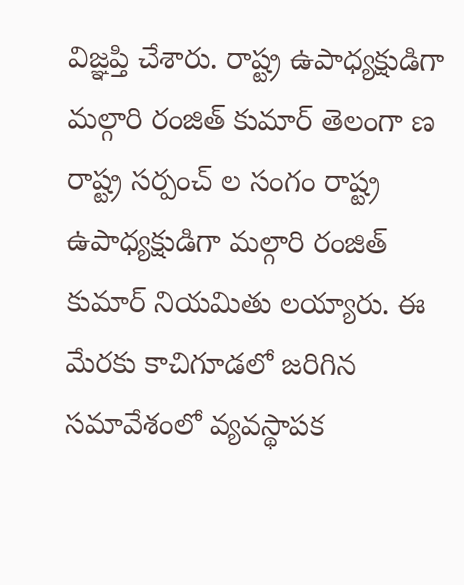విజ్ఞప్తి చేశారు. రాష్ట్ర ఉపాధ్యక్షుడిగా మల్గారి రంజిత్ కుమార్ తెలంగా ణ రాష్ట్ర సర్పంచ్ ల సంగం రాష్ట్ర ఉపాధ్యక్షుడిగా మల్గారి రంజిత్ కుమార్ నియమితు లయ్యారు. ఈ మేరకు కాచిగూడలో జరిగిన సమావేశంలో వ్యవస్థాపక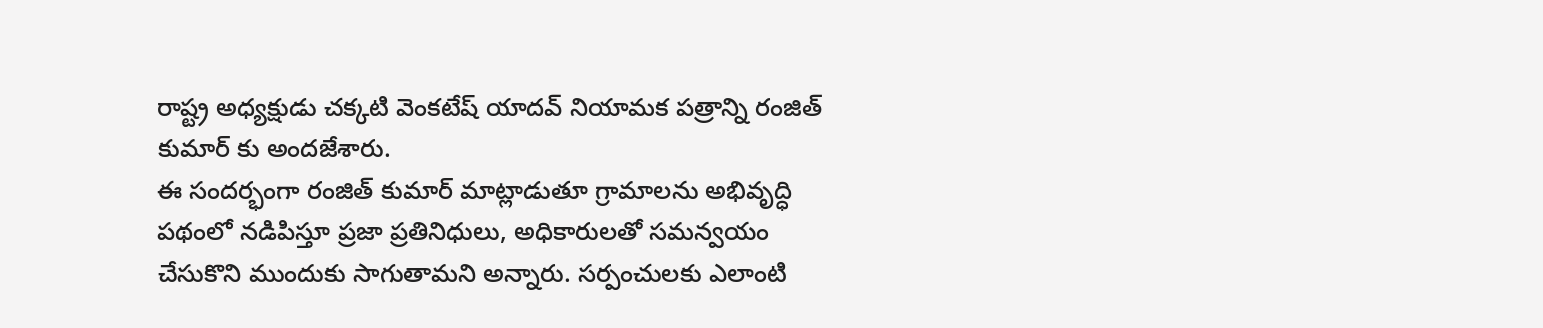రాష్ట్ర అధ్యక్షుడు చక్కటి వెంకటేష్ యాదవ్ నియామక పత్రాన్ని రంజిత్ కుమార్ కు అందజేశారు.
ఈ సందర్భంగా రంజిత్ కుమార్ మాట్లాడుతూ గ్రామాలను అభివృద్ధి పథంలో నడిపిస్తూ ప్రజా ప్రతినిధులు, అధికారులతో సమన్వయం చేసుకొని ముందుకు సాగుతామని అన్నారు. సర్పంచులకు ఎలాంటి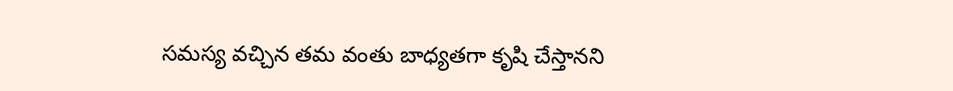సమస్య వచ్చిన తమ వంతు బాధ్యతగా కృషి చేస్తానని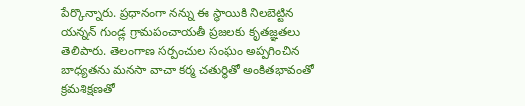పేర్కొన్నారు. ప్రధానంగా నన్ను ఈ స్థాయికి నిలబెట్టిన యన్నన్ గుండ్ల గ్రామపంచాయతీ ప్రజలకు కృతజ్ఞతలు తెలిపారు. తెలంగాణ సర్పంచుల సంఘం అప్పగించిన బాధ్యతను మనసా వాచా కర్మ చతుర్థితో అంకితభావంతో క్రమశిక్షణతో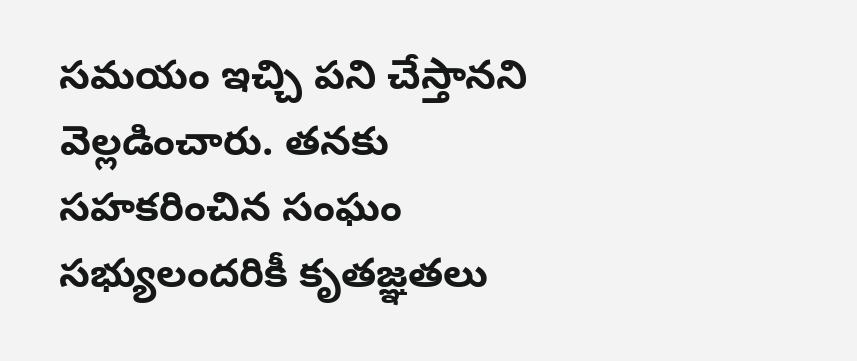సమయం ఇచ్చి పని చేస్తానని వెల్లడించారు. తనకు సహకరించిన సంఘం సభ్యులందరికీ కృతజ్ఞతలు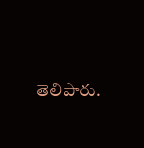తెలిపారు.